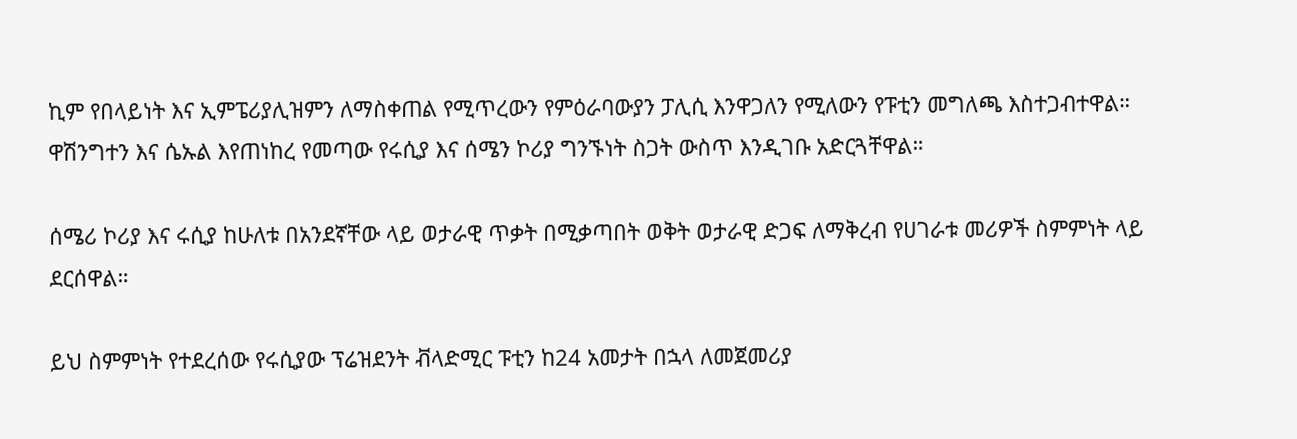ኪም የበላይነት እና ኢምፔሪያሊዝምን ለማስቀጠል የሚጥረውን የምዕራባውያን ፓሊሲ እንዋጋለን የሚለውን የፑቲን መግለጫ እስተጋብተዋል። ዋሽንግተን እና ሴኡል እየጠነከረ የመጣው የሩሲያ እና ሰሜን ኮሪያ ግንኙነት ስጋት ውስጥ እንዲገቡ አድርጓቸዋል።

ሰሜሪ ኮሪያ እና ሩሲያ ከሁለቱ በአንደኛቸው ላይ ወታራዊ ጥቃት በሚቃጣበት ወቅት ወታራዊ ድጋፍ ለማቅረብ የሀገራቱ መሪዎች ስምምነት ላይ ደርሰዋል።

ይህ ስምምነት የተደረሰው የሩሲያው ፕሬዝደንት ቭላድሚር ፑቲን ከ24 አመታት በኋላ ለመጀመሪያ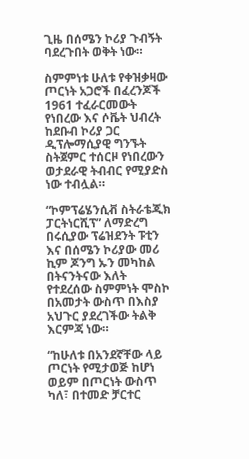ጊዜ በሰሜን ኮሪያ ጉብኝት ባደረጉበት ወቅት ነው።

ስምምነቱ ሁለቱ የቀዝቃዛው ጦርነት አጋሮች በፈረንጆች 1961 ተፈራርመውት የነበረው እና ሶቬት ህብረት ከደቡብ ኮሪያ ጋር ዲፕሎማሲያዊ ግንኙት ስትጀምር ተሰርዞ የነበረውን ወታደራዊ ትብብር የሚያድስ ነው ተብሏል።

“ኮምፕሬሄንሲቭ ስትራቴጂክ ፓርትነርሺፕ” ለማድረግ በሩሲያው ፕሬዝደንት ፑቲን እና በሰሜን ኮሪያው መሪ ኪም ጆንግ ኡን መካከል በትናንትናው እለት የተደረሰው ስምምነት ሞስኮ በአመታት ውስጥ በእስያ አህጉር ያደረገችው ትልቅ እርምጃ ነው።

“ከሁለቱ በአንደኛቸው ላይ ጦርነት የሚታወጅ ከሆነ ወይም በጦርነት ውስጥ ካለ፣ በተመድ ቻርተር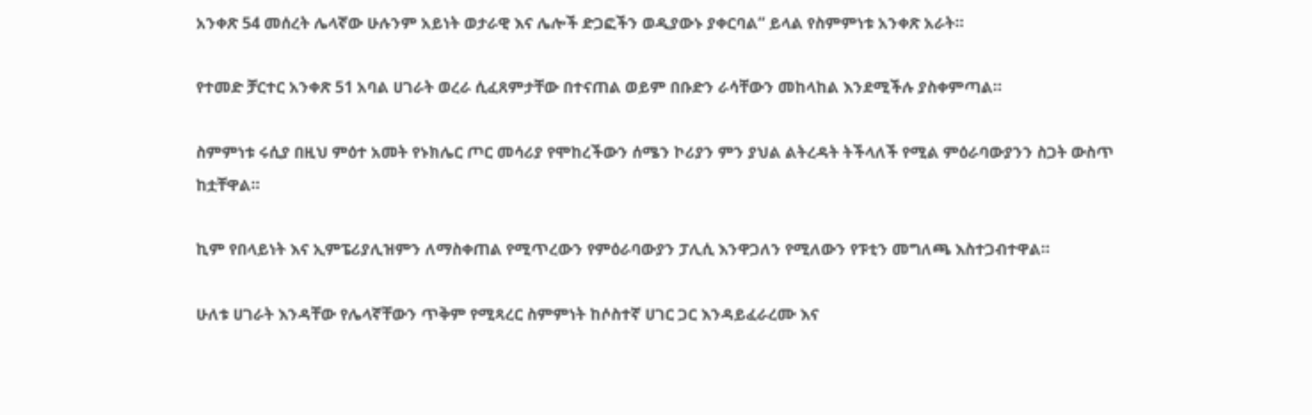አንቀጽ 54 መሰረት ሌላኛው ሁሉንም አይነት ወታራዊ እና ሌሎች ድጋፎችን ወዲያውኑ ያቀርባል” ይላል የስምምነቱ አንቀጽ አራት።

የተመድ ቻርተር አንቀጽ 51 አባል ሀገራት ወረራ ሲፈጸምታቸው በተናጠል ወይም በቡድን ራሳቸውን መከላከል እንደሚችሉ ያስቀምጣል።

ስምምነቱ ሩሲያ በዚህ ምዕተ አመት የኑክሌር ጦር መሳሪያ የሞከረችውን ሰሜን ኮሪያን ምን ያህል ልትረዳት ትችላለች የሚል ምዕራባውያንን ስጋት ውስጥ ከቷቸዋል።

ኪም የበላይነት እና ኢምፔሪያሊዝምን ለማስቀጠል የሚጥረውን የምዕራባውያን ፓሊሲ እንዋጋለን የሚለውን የፑቲን መግለጫ እስተጋብተዋል።

ሁለቱ ሀገራት እንዳቸው የሌላኛቸውን ጥቅም የሚጻረር ስምምነት ከሶስተኛ ሀገር ጋር እንዳይፈራረሙ እና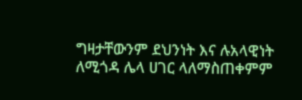ግዛታቸውንም ደህንነት እና ሉአላዊነት ለሚጎዳ ሌላ ሀገር ላለማስጠቀምም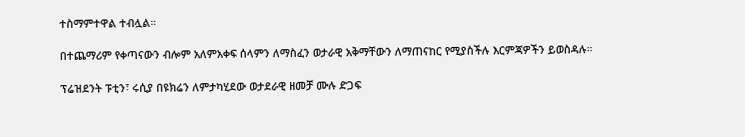ተስማምተዋል ተብሏል።

በተጨማሪም የቀጣናውን ብሎም አለምአቀፍ ሰላምን ለማስፈን ወታራዊ አቅማቸውን ለማጠናከር የሚያስችሉ እርምጃዎችን ይወስዳሉ።

ፕሬዝደንት ፑቲን፣ ሩሲያ በዩክሬን ለምታካሂደው ወታደራዊ ዘመቻ ሙሉ ድጋፍ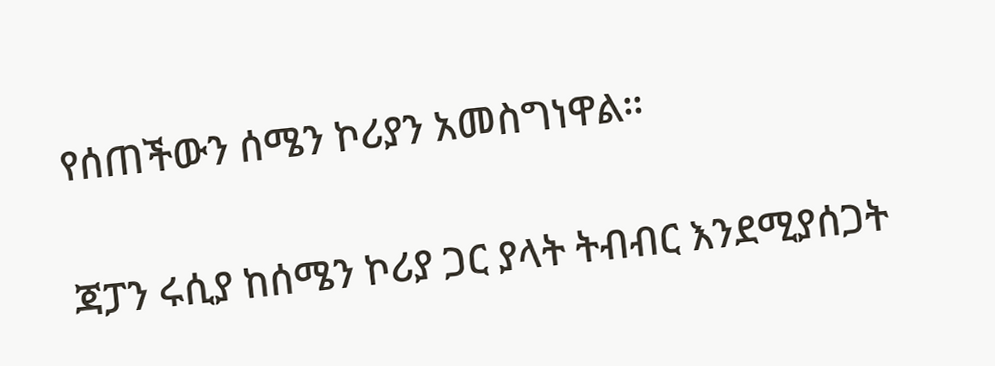የሰጠችውን ሰሜን ኮሪያን አመስግነዋል።

ጃፓን ሩሲያ ከሰሜን ኮሪያ ጋር ያላት ትብብር እንደሚያሰጋት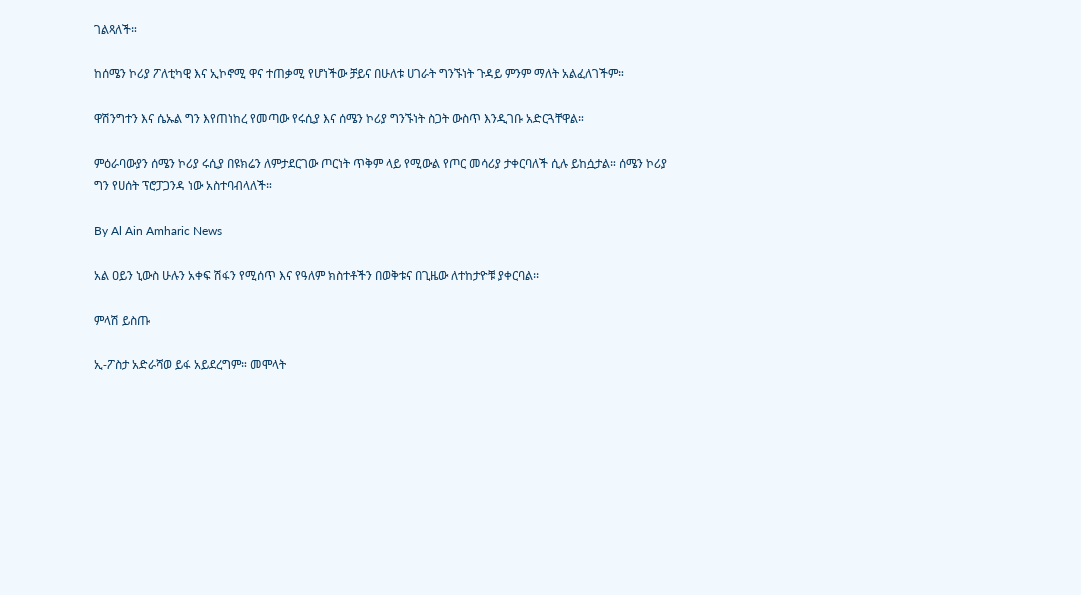ገልጻለች።

ከሰሜን ኮሪያ ፖለቲካዊ እና ኢኮኖሚ ዋና ተጠቃሚ የሆነችው ቻይና በሁለቱ ሀገራት ግንኙነት ጉዳይ ምንም ማለት አልፈለገችም።

ዋሽንግተን እና ሴኡል ግን እየጠነከረ የመጣው የሩሲያ እና ሰሜን ኮሪያ ግንኙነት ስጋት ውስጥ እንዲገቡ አድርጓቸዋል።

ምዕራባውያን ሰሜን ኮሪያ ሩሲያ በዩክሬን ለምታደርገው ጦርነት ጥቅም ላይ የሚውል የጦር መሳሪያ ታቀርባለች ሲሉ ይከሷታል። ሰሜን ኮሪያ ግን የሀሰት ፕሮፓጋንዳ ነው አስተባብላለች።

By Al Ain Amharic News

አል ዐይን ኒውስ ሁሉን አቀፍ ሽፋን የሚሰጥ እና የዓለም ክስተቶችን በወቅቱና በጊዜው ለተከታዮቹ ያቀርባል፡፡

ምላሽ ይስጡ

ኢ-ፖስታ አድራሻወ ይፋ አይደረግም። መሞላት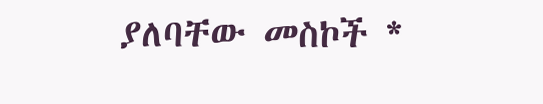ያለባቸው መስኮች *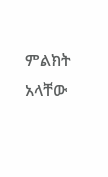ምልክት አላቸው